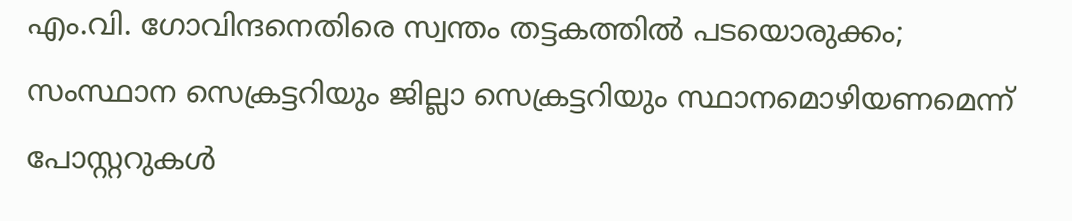എം.വി. ഗോവിന്ദനെതിരെ സ്വന്തം തട്ടകത്തിൽ പടയൊരുക്കം; സംസ്ഥാന സെക്രട്ടറിയും ജില്ലാ സെക്രട്ടറിയും സ്ഥാനമൊഴിയണമെന്ന് പോസ്റ്ററുകൾ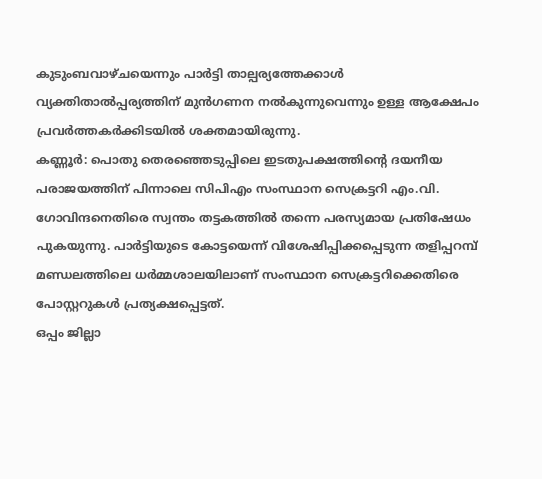കുടുംബവാഴ്ചയെന്നും പാർട്ടി താല്പര്യത്തേക്കാൾ വ്യക്തിതാൽപ്പര്യത്തിന് മുൻഗണന നൽകുന്നുവെന്നും ഉള്ള ആക്ഷേപം പ്രവർത്തകർക്കിടയിൽ ശക്തമായിരുന്നു.
കണ്ണൂർ: പൊതു തെരഞ്ഞെടുപ്പിലെ ഇടതുപക്ഷത്തിന്റെ ദയനീയ പരാജയത്തിന് പിന്നാലെ സിപിഎം സംസ്ഥാന സെക്രട്ടറി എം.വി. ഗോവിന്ദനെതിരെ സ്വന്തം തട്ടകത്തിൽ തന്നെ പരസ്യമായ പ്രതിഷേധം പുകയുന്നു. പാർട്ടിയുടെ കോട്ടയെന്ന് വിശേഷിപ്പിക്കപ്പെടുന്ന തളിപ്പറമ്പ് മണ്ഡലത്തിലെ ധർമ്മശാലയിലാണ് സംസ്ഥാന സെക്രട്ടറിക്കെതിരെ പോസ്റ്ററുകൾ പ്രത്യക്ഷപ്പെട്ടത്.
ഒപ്പം ജില്ലാ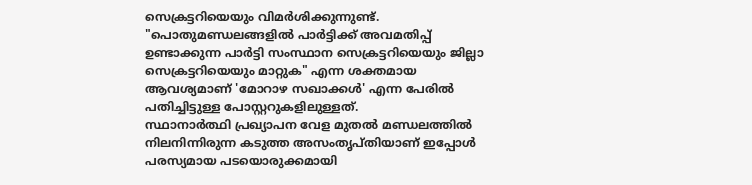സെക്രട്ടറിയെയും വിമർശിക്കുന്നുണ്ട്. "പൊതുമണ്ഡലങ്ങളിൽ പാർട്ടിക്ക് അവമതിപ്പ് ഉണ്ടാക്കുന്ന പാർട്ടി സംസ്ഥാന സെക്രട്ടറിയെയും ജില്ലാ സെക്രട്ടറിയെയും മാറ്റുക" എന്ന ശക്തമായ ആവശ്യമാണ് 'മോറാഴ സഖാക്കൾ' എന്ന പേരിൽ പതിച്ചിട്ടുള്ള പോസ്റ്ററുകളിലുള്ളത്.
സ്ഥാനാർത്ഥി പ്രഖ്യാപന വേള മുതൽ മണ്ഡലത്തിൽ നിലനിന്നിരുന്ന കടുത്ത അസംതൃപ്തിയാണ് ഇപ്പോൾ പരസ്യമായ പടയൊരുക്കമായി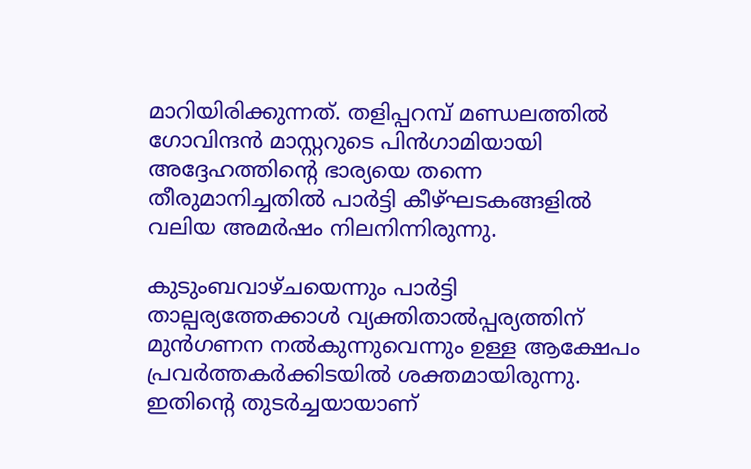മാറിയിരിക്കുന്നത്. തളിപ്പറമ്പ് മണ്ഡലത്തിൽ ഗോവിന്ദൻ മാസ്റ്ററുടെ പിൻഗാമിയായി അദ്ദേഹത്തിന്റെ ഭാര്യയെ തന്നെ തീരുമാനിച്ചതിൽ പാർട്ടി കീഴ്ഘടകങ്ങളിൽ വലിയ അമർഷം നിലനിന്നിരുന്നു.

കുടുംബവാഴ്ചയെന്നും പാർട്ടി താല്പര്യത്തേക്കാൾ വ്യക്തിതാൽപ്പര്യത്തിന് മുൻഗണന നൽകുന്നുവെന്നും ഉള്ള ആക്ഷേപം പ്രവർത്തകർക്കിടയിൽ ശക്തമായിരുന്നു. ഇതിന്റെ തുടർച്ചയായാണ്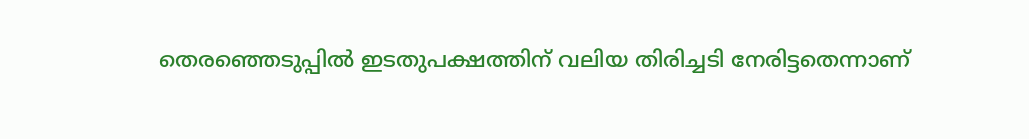തെരഞ്ഞെടുപ്പിൽ ഇടതുപക്ഷത്തിന് വലിയ തിരിച്ചടി നേരിട്ടതെന്നാണ്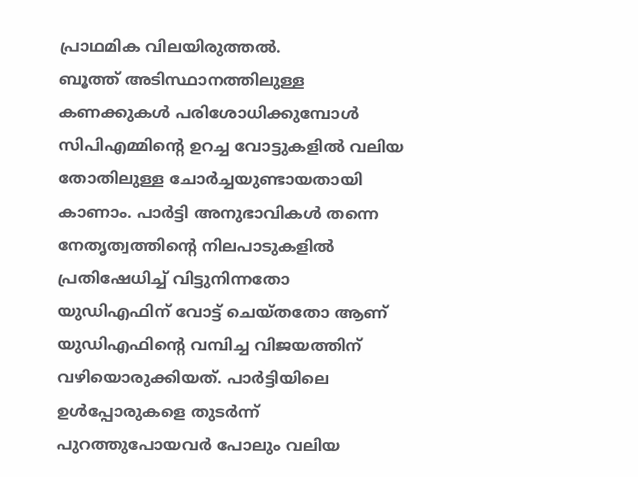പ്രാഥമിക വിലയിരുത്തൽ.
ബൂത്ത് അടിസ്ഥാനത്തിലുള്ള കണക്കുകൾ പരിശോധിക്കുമ്പോൾ സിപിഎമ്മിന്റെ ഉറച്ച വോട്ടുകളിൽ വലിയ തോതിലുള്ള ചോർച്ചയുണ്ടായതായി കാണാം. പാർട്ടി അനുഭാവികൾ തന്നെ നേതൃത്വത്തിന്റെ നിലപാടുകളിൽ പ്രതിഷേധിച്ച് വിട്ടുനിന്നതോ യുഡിഎഫിന് വോട്ട് ചെയ്തതോ ആണ് യുഡിഎഫിന്റെ വമ്പിച്ച വിജയത്തിന് വഴിയൊരുക്കിയത്. പാർട്ടിയിലെ ഉൾപ്പോരുകളെ തുടർന്ന് പുറത്തുപോയവർ പോലും വലിയ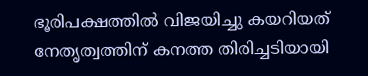ഭൂരിപക്ഷത്തിൽ വിജയിച്ചു കയറിയത് നേതൃത്വത്തിന് കനത്ത തിരിച്ചടിയായി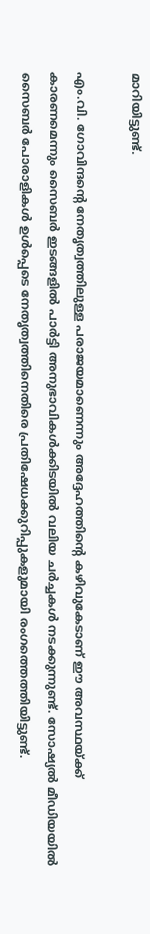മാറിയിട്ടുണ്ട്.

എം.വി. ഗോവിന്ദന്റെ നേതൃത്വത്തിലുള്ള പരാജയമാണെന്നും അദ്ദേഹത്തിന്റെ കഴിവുകേടാണ് ഈ അവസ്ഥയ്ക്ക് കാരണമെന്നും സൈബർ ഇടങ്ങളിൽ പാർട്ടി അനുഭാവികൾക്കിടയിൽ വലിയ ചർച്ചകൾ നടക്കുന്നുണ്ട്. സോഷ്യൽ മീഡിയയിൽ സൈബർ പോരാളികൾ ഉൾപ്പെടെ നേതൃത്വത്തിനെതിരെ പ്രതിഷേധക്കുറിപ്പുകളുമായി രംഗത്തെത്തിയിട്ടുണ്ട്.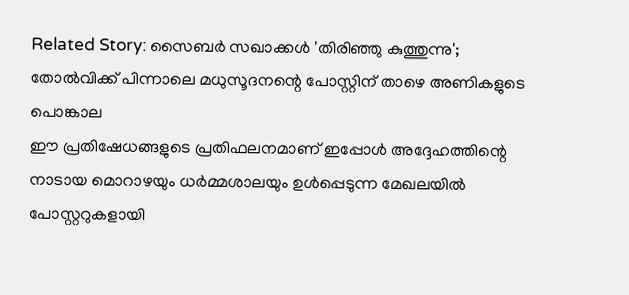Related Story: സൈബർ സഖാക്കൾ 'തിരിഞ്ഞു കുത്തുന്നു'; തോൽവിക്ക് പിന്നാലെ മധുസൂദനന്റെ പോസ്റ്റിന് താഴെ അണികളുടെ പൊങ്കാല
ഈ പ്രതിഷേധങ്ങളുടെ പ്രതിഫലനമാണ് ഇപ്പോൾ അദ്ദേഹത്തിന്റെ നാടായ മൊറാഴയും ധർമ്മശാലയും ഉൾപ്പെടുന്ന മേഖലയിൽ പോസ്റ്ററുകളായി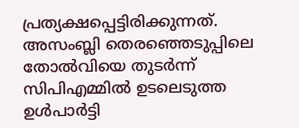പ്രത്യക്ഷപ്പെട്ടിരിക്കുന്നത്. അസംബ്ലി തെരഞ്ഞെടുപ്പിലെ തോൽവിയെ തുടർന്ന് സിപിഎമ്മിൽ ഉടലെടുത്ത ഉൾപാർട്ടി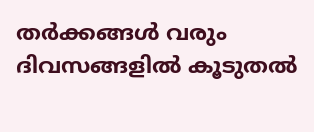തർക്കങ്ങൾ വരും ദിവസങ്ങളിൽ കൂടുതൽ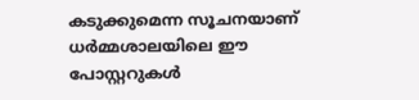കടുക്കുമെന്ന സൂചനയാണ് ധർമ്മശാലയിലെ ഈ പോസ്റ്ററുകൾ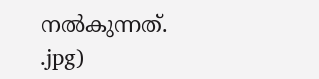നൽകുന്നത്.
.jpg)